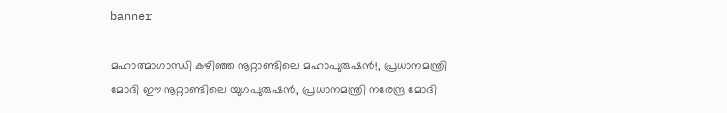banner

മഹാത്മാഗാന്ധി കഴിഞ്ഞ നൂറ്റാണ്ടിലെ മഹാപുരുഷൻ!, പ്രധാനമന്ത്രി മോദി ഈ നൂറ്റാണ്ടിലെ യുഗപുരുഷന്‍, പ്രധാനമന്ത്രി നരേന്ദ്ര മോദി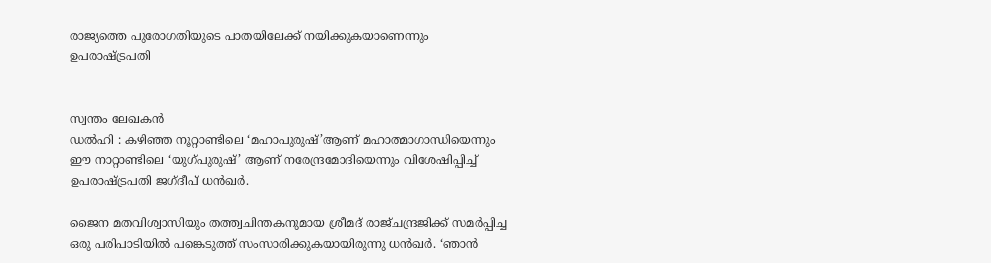രാജ്യത്തെ പുരോഗതിയുടെ പാതയിലേക്ക് നയിക്കുകയാണെന്നും ഉപരാഷ്ട്രപതി


സ്വന്തം ലേഖകൻ
ഡല്‍ഹി : കഴിഞ്ഞ നൂറ്റാണ്ടിലെ ‘മഹാപുരുഷ്’ആണ് മഹാത്മാഗാന്ധിയെന്നും ഈ നാറ്റാണ്ടിലെ ‘യുഗ്പുരുഷ്’ ആണ് നരേന്ദ്രമോദിയെന്നും വിശേഷിപ്പിച്ച് ഉപരാഷ്ട്രപതി ജഗ്ദീപ് ധന്‍ഖര്‍.

ജൈന മതവിശ്വാസിയും തത്ത്വചിന്തകനുമായ ശ്രീമദ് രാജ്ചന്ദ്രജിക്ക് സമര്‍പ്പിച്ച ഒരു പരിപാടിയില്‍ പങ്കെടുത്ത് സംസാരിക്കുകയായിരുന്നു ധന്‍ഖര്‍. ‘ഞാന്‍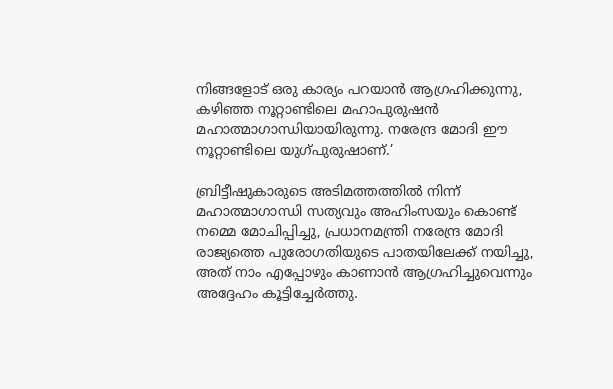നിങ്ങളോട് ഒരു കാര്യം പറയാന്‍ ആഗ്രഹിക്കുന്നു, കഴിഞ്ഞ നൂറ്റാണ്ടിലെ മഹാപുരുഷന്‍ മഹാത്മാഗാന്ധിയായിരുന്നു. നരേന്ദ്ര മോദി ഈ നൂറ്റാണ്ടിലെ യുഗ്പുരുഷാണ്.’

ബ്രിട്ടീഷുകാരുടെ അടിമത്തത്തില്‍ നിന്ന് മഹാത്മാഗാന്ധി സത്യവും അഹിംസയും കൊണ്ട് നമ്മെ മോചിപ്പിച്ചു, പ്രധാനമന്ത്രി നരേന്ദ്ര മോദി രാജ്യത്തെ പുരോഗതിയുടെ പാതയിലേക്ക് നയിച്ചു, അത് നാം എപ്പോഴും കാണാന്‍ ആഗ്രഹിച്ചുവെന്നും അദ്ദേഹം കൂട്ടിച്ചേര്‍ത്തു.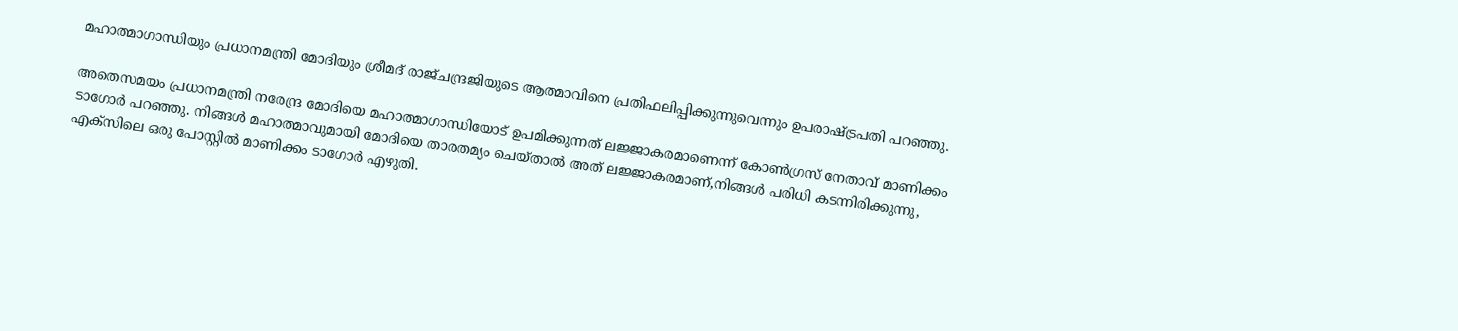മഹാത്മാഗാന്ധിയും പ്രധാനമന്ത്രി മോദിയും ശ്രീമദ് രാജ്ചന്ദ്രജിയുടെ ആത്മാവിനെ പ്രതിഫലിപ്പിക്കുന്നുവെന്നും ഉപരാഷ്ട്രപതി പറഞ്ഞു.

അതെസമയം പ്രധാനമന്ത്രി നരേന്ദ്ര മോദിയെ മഹാത്മാഗാന്ധിയോട് ഉപമിക്കുന്നത് ലജ്ജാകരമാണെന്ന് കോണ്‍ഗ്രസ് നേതാവ് മാണിക്കം ടാഗോര്‍ പറഞ്ഞു. നിങ്ങള്‍ മഹാത്മാവുമായി മോദിയെ താരതമ്യം ചെയ്താല്‍ അത് ലജ്ജാകരമാണ്,നിങ്ങള്‍ പരിധി കടന്നിരിക്കുന്നു, എക്‌സിലെ ഒരു പോസ്റ്റില്‍ മാണിക്കം ടാഗോര്‍ എഴുതി.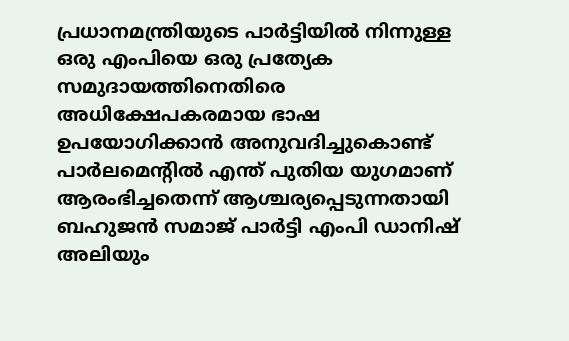പ്രധാനമന്ത്രിയുടെ പാര്‍ട്ടിയില്‍ നിന്നുള്ള ഒരു എംപിയെ ഒരു പ്രത്യേക സമുദായത്തിനെതിരെ അധിക്ഷേപകരമായ ഭാഷ ഉപയോഗിക്കാന്‍ അനുവദിച്ചുകൊണ്ട് പാര്‍ലമെന്റില്‍ എന്ത് പുതിയ യുഗമാണ് ആരംഭിച്ചതെന്ന് ആശ്ചര്യപ്പെടുന്നതായി ബഹുജന്‍ സമാജ് പാര്‍ട്ടി എംപി ഡാനിഷ് അലിയും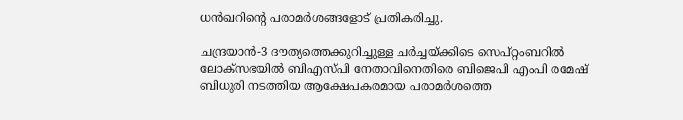ധന്‍ഖറിന്റെ പരാമര്‍ശങ്ങളോട് പ്രതികരിച്ചു.

ചന്ദ്രയാന്‍-3 ദൗത്യത്തെക്കുറിച്ചുള്ള ചര്‍ച്ചയ്ക്കിടെ സെപ്റ്റംബറില്‍ ലോക്‌സഭയില്‍ ബിഎസ്പി നേതാവിനെതിരെ ബിജെപി എംപി രമേഷ് ബിധുരി നടത്തിയ ആക്ഷേപകരമായ പരാമര്‍ശത്തെ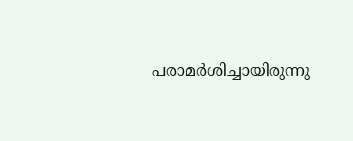പരാമര്‍ശിച്ചായിരുന്നു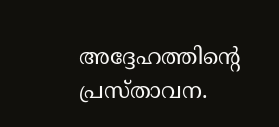അദ്ദേഹത്തിന്റെ പ്രസ്താവന.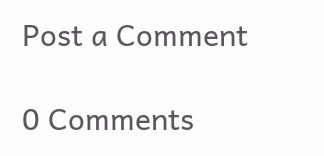Post a Comment

0 Comments